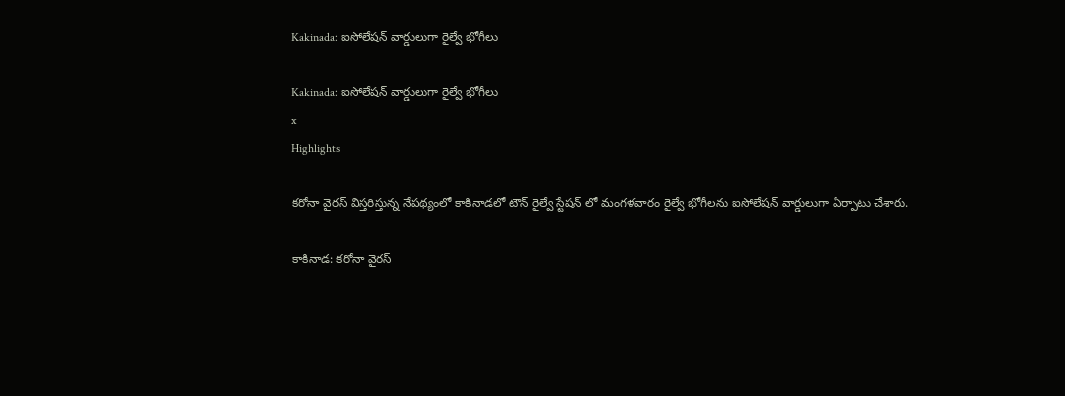Kakinada: ఐసోలేషన్ వార్డులుగా రైల్వే భోగీలు

Kakinada: ఐసోలేషన్ వార్డులుగా రైల్వే భోగీలు
x
Highlights

కరోనా వైరస్ విస్తరిస్తున్న నేపథ్యంలో కాకినాడలో టౌన్ రైల్వే స్టేషన్ లో మంగళవారం రైల్వే భోగీలను ఐసోలేషన్ వార్డులుగా ఏర్పాటు చేశారు.

కాకినాడ: కరోనా వైరస్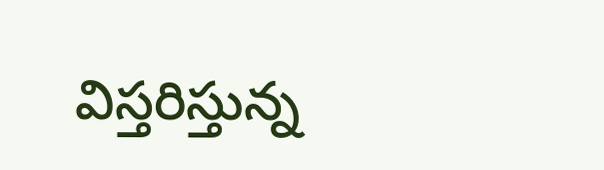విస్తరిస్తున్న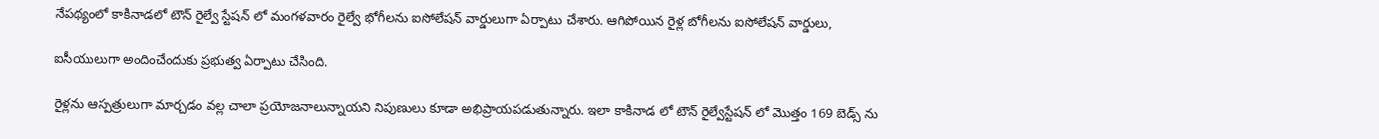నేపథ్యంలో కాకినాడలో టౌన్ రైల్వే స్టేషన్ లో మంగళవారం రైల్వే భోగీలను ఐసోలేషన్ వార్డులుగా ఏర్పాటు చేశారు. ఆగిపోయిన రైళ్ల బోగీలను ఐసోలేషన్ వార్డులు,

ఐసీయులుగా అందించేందుకు ప్రభుత్వ ఏర్పాటు చేసింది.

రైళ్లను ఆస్పత్రులుగా మార్చడం వల్ల చాలా ప్రయోజనాలున్నాయని నిపుణులు కూడా అభిప్రాయపడుతున్నారు. ఇలా కాకినాడ లో టౌన్ రైల్వేస్టేషన్ లో మొత్తం 169 బెడ్స్ ను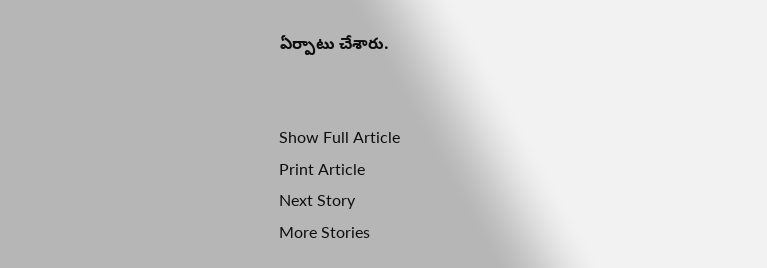ఏర్పాటు చేశారు.


Show Full Article
Print Article
Next Story
More Stories